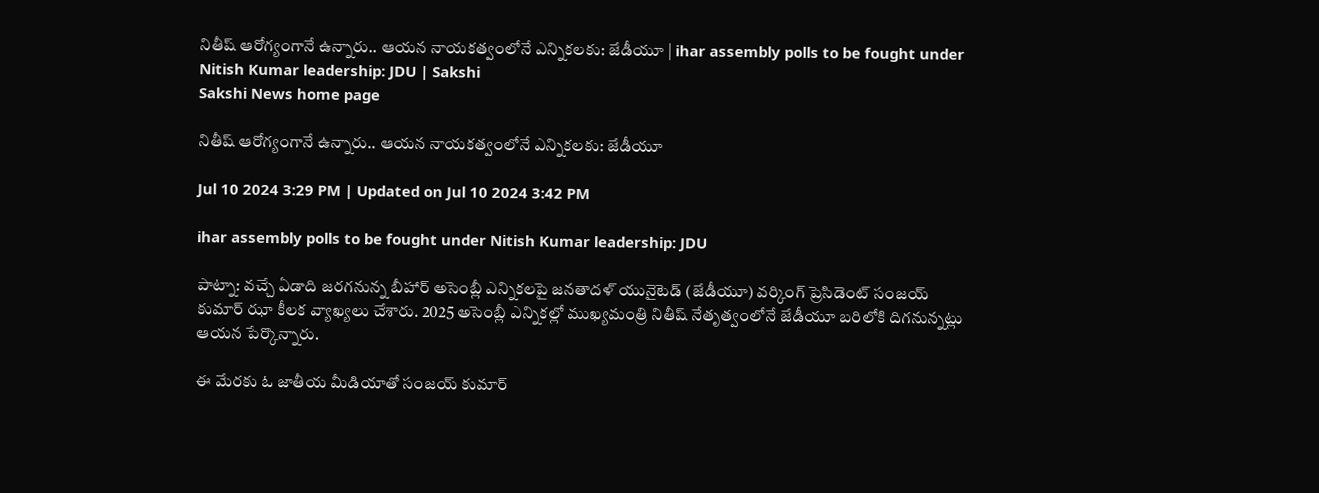నితీష్ ఆరోగ్యంగానే ఉన్నారు.. ఆయ‌న నాయకత్వంలోనే ఎన్నిక‌ల‌కు: జేడీయూ | ihar assembly polls to be fought under Nitish Kumar leadership: JDU | Sakshi
Sakshi News home page

నితీష్ ఆరోగ్యంగానే ఉన్నారు.. ఆయ‌న నాయకత్వంలోనే ఎన్నిక‌ల‌కు: జేడీయూ

Jul 10 2024 3:29 PM | Updated on Jul 10 2024 3:42 PM

ihar assembly polls to be fought under Nitish Kumar leadership: JDU

పాట్నా: వ‌చ్చే ఏడాది జరగనున్న బీహార్ అసెంబ్లీ ఎన్నికల‌పై జ‌న‌తాద‌ళ్ యునైటెడ్ (జేడీయూ) వ‌ర్కింగ్ ప్రెసిడెంట్ సంజ‌య్ కుమార్ ఝా కీల‌క వ్యాఖ్య‌లు చేశారు. 2025 అసెంబ్లీ ఎన్నిక‌ల్లో ముఖ్యమంత్రి నితీష్ నేతృత్వంలోనే జేడీయూ బ‌రిలోకి దిగ‌నున్న‌ట్లు  ఆయ‌న పేర్కొన్నారు.

ఈ మేర‌కు ఓ జాతీయ మీడియాతో సంజ‌య్ కుమార్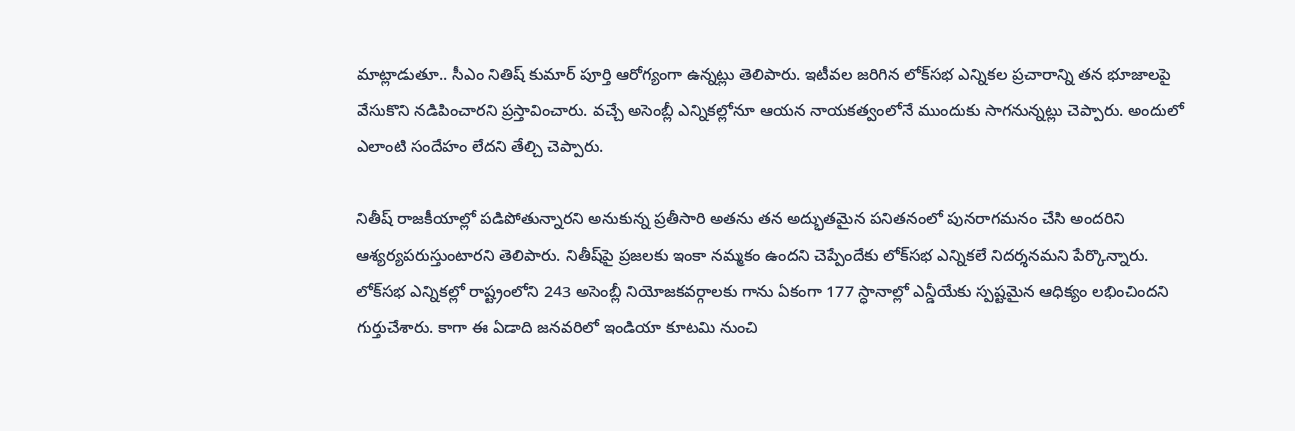మాట్లాడుతూ.. సీఎం నితిష్ కుమార్ పూర్తి ఆరోగ్యంగా ఉన్న‌ట్లు తెలిపారు. ఇటీవ‌ల జ‌రిగిన లోక్‌స‌భ ఎన్నిక‌ల ప్ర‌చారాన్ని త‌న భూజాల‌పై వేసుకొని న‌డిపించార‌ని ప్ర‌స్తావించారు. వ‌చ్చే అసెంబ్లీ ఎన్నిక‌ల్లోనూ ఆయ‌న నాయకత్వంలోనే ముందుకు సాగ‌నున్న‌ట్లు చెప్పారు. అందులో ఎలాంటి సందేహం లేద‌ని తేల్చి చెప్పారు.

నితీష్ రాజ‌కీయాల్లో ప‌డిపోతున్నార‌ని అనుకున్న ప్ర‌తీసారి అత‌ను త‌న అద్భుత‌మైన ప‌నిత‌నంలో పున‌రాగ‌మ‌నం చేసి అంద‌రిని ఆశ్య‌ర్య‌ప‌రుస్తుంటార‌ని తెలిపారు. నితీష్‌పై ప్ర‌జ‌ల‌కు ఇంకా న‌మ్మ‌కం ఉంద‌ని చెప్పేందేకు లోక్‌స‌భ ఎన్నిక‌లే నిద‌ర్శ‌న‌మ‌ని పేర్కొన్నారు. లోక్‌సభ ఎన్నికల్లో రాష్ట్రంలోని 243 అసెంబ్లీ నియోజకవర్గాలకు గాను ఏకంగా 177 స్ధానాల్లో ఎన్డీయేకు స్పష్టమైన ఆధిక్యం లభించిందని గుర్తుచేశారు. కాగా ఈ ఏడాది జనవరిలో ఇండియా కూట‌మి నుంచి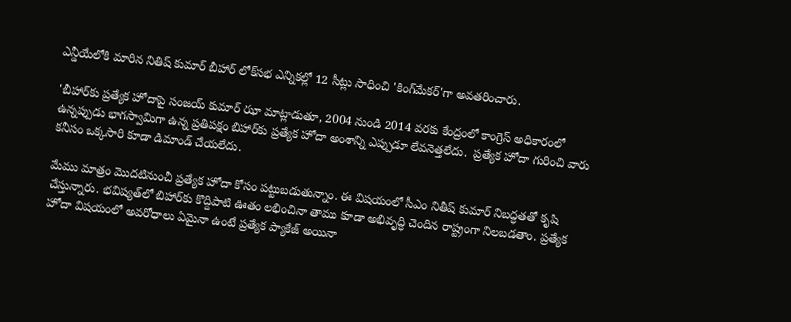ఎన్డీయేలోకి మారిన నితిష్ కుమార్ బీహార్ లోక్‌సభ ఎన్నికల్లో 12 సీట్లు సాధించి 'కింగ్‌మేకర్‌'గా అవతరించారు.

'బీహార్‌కు ప్రత్యేక హోదాపై సంజయ్ కుమార్ ఝా మాట్లాడుతూ, 2004 నుండి 2014 వరకు కేంద్రంలో కాంగ్రెస్ అధికారంలో ఉన్నప్పుడు భాగస్వామిగా ఉన్న ప్ర‌తిప‌క్షం బిహార్‌కు ప్రత్యేక హోదా అంశాన్ని ఎప్పుడూ లేవనెత్తలేదు.  ప్రత్యేక హోదా గురించి వారు కనీసం ఒక్కసారి కూడా డిమాండ్‌ చేయలేదు.

మేము మాత్రం మొదటినుంచీ ప్రత్యేక హోదా కోసం పట్టుబడుతున్నాం. ఈ విషయంలో సీఎం నితీష్‌ కుమార్‌ నిబద్ధతతో కృషి చేస్తున్నారు. భవిష్యత్‌లో బిహార్‌కు కొద్దిపాటి ఊతం లభించినా తాము కూడా అభివృద్ధి చెందిన రాష్ట్రంగా నిలబడతాం. ప్రత్యేక హోదా విషయంలో అవరోధాలు ఏమైనా ఉంటే ప్రత్యేక ప్యాకేజ్‌ అయినా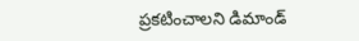ప్రకటించాలని డిమాండ్‌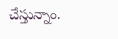చేస్తున్నాం.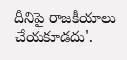దీనిపై రాజకీయాలు చేయకూడదు'.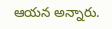ఆయన అన్నారు.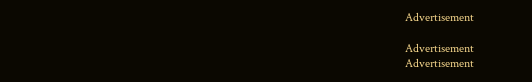Advertisement

Advertisement
Advertisement